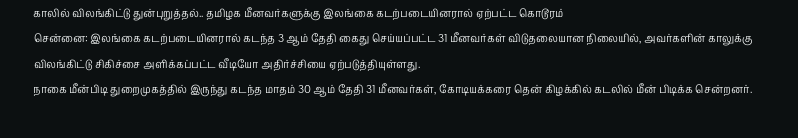காலில் விலங்கிட்டு துன்புறுத்தல்.. தமிழக மீனவர்களுக்கு இலங்கை கடற்படையினரால் ஏற்பட்ட கொடூரம்
சென்னை: இலங்கை கடற்படையினரால் கடந்த 3 ஆம் தேதி கைது செய்யப்பட்ட 31 மீனவர்கள் விடுதலையான நிலையில், அவர்களின் காலுக்கு விலங்கிட்டு சிகிச்சை அளிக்கப்பட்ட வீடியோ அதிர்ச்சியை ஏற்படுத்தியுள்ளது.
நாகை மீன்பிடி துறைமுகத்தில் இருந்து கடந்த மாதம் 30 ஆம் தேதி 31 மீனவர்கள், கோடியக்கரை தென் கிழக்கில் கடலில் மீன் பிடிக்க சென்றனர்.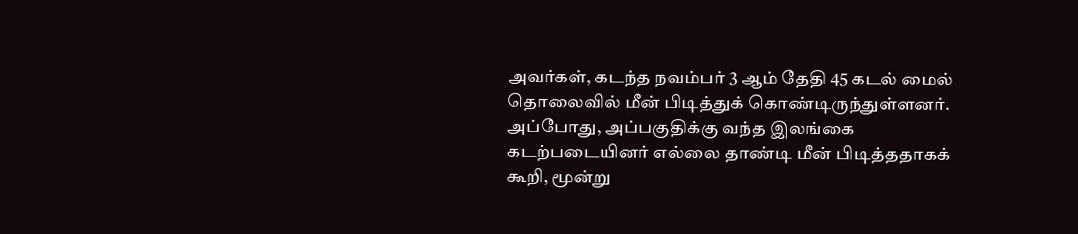அவர்கள், கடந்த நவம்பர் 3 ஆம் தேதி 45 கடல் மைல் தொலைவில் மீன் பிடித்துக் கொண்டிருந்துள்ளனர். அப்போது, அப்பகுதிக்கு வந்த இலங்கை கடற்படையினர் எல்லை தாண்டி மீன் பிடித்ததாகக் கூறி, மூன்று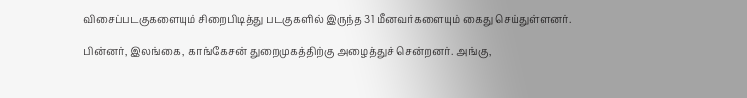விசைப்படகுகளையும் சிறைபிடித்து படகுகளில் இருந்த 31 மீனவர்களையும் கைது செய்துள்ளனர்.

பின்னர், இலங்கை, காங்கேசன் துறைமுகத்திற்கு அழைத்துச் சென்றனர். அங்கு,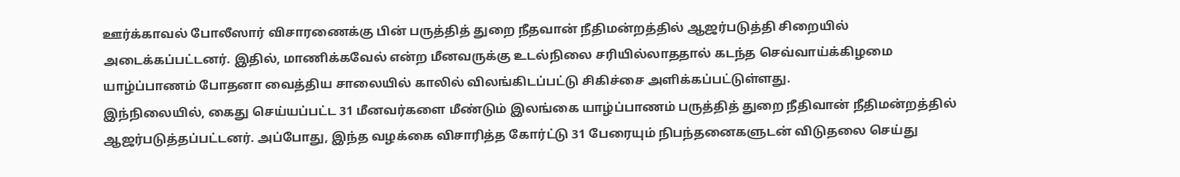ஊர்க்காவல் போலீஸார் விசாரணைக்கு பின் பருத்தித் துறை நீதவான் நீதிமன்றத்தில் ஆஜர்படுத்தி சிறையில் அடைக்கப்பட்டனர். இதில், மாணிக்கவேல் என்ற மீனவருக்கு உடல்நிலை சரியில்லாததால் கடந்த செவ்வாய்க்கிழமை யாழ்ப்பாணம் போதனா வைத்திய சாலையில் காலில் விலங்கிடப்பட்டு சிகிச்சை அளிக்கப்பட்டுள்ளது.
இந்நிலையில், கைது செய்யப்பட்ட 31 மீனவர்களை மீண்டும் இலங்கை யாழ்ப்பாணம் பருத்தித் துறை நீதிவான் நீதிமன்றத்தில் ஆஜர்படுத்தப்பட்டனர். அப்போது, இந்த வழக்கை விசாரித்த கோர்ட்டு 31 பேரையும் நிபந்தனைகளுடன் விடுதலை செய்து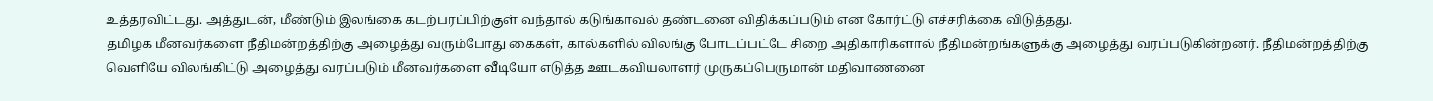உத்தரவிட்டது. அத்துடன், மீண்டும் இலங்கை கடற்பரப்பிற்குள் வந்தால் கடுங்காவல் தண்டனை விதிக்கப்படும் என கோர்ட்டு எச்சரிக்கை விடுத்தது.
தமிழக மீனவர்களை நீதிமன்றத்திற்கு அழைத்து வரும்போது கைகள், கால்களில் விலங்கு போடப்பட்டே சிறை அதிகாரிகளால் நீதிமன்றங்களுக்கு அழைத்து வரப்படுகின்றனர். நீதிமன்றத்திற்கு வெளியே விலங்கிட்டு அழைத்து வரப்படும் மீனவர்களை வீடியோ எடுத்த ஊடகவியலாளர் முருகப்பெருமான் மதிவாணனை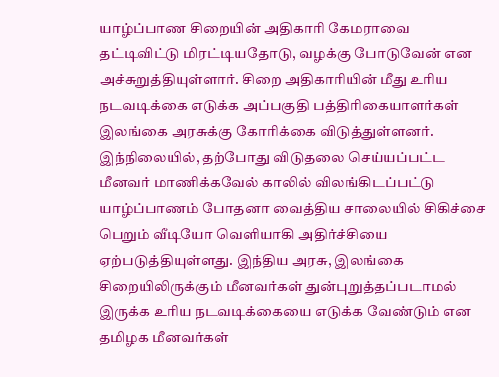யாழ்ப்பாண சிறையின் அதிகாரி கேமராவை தட்டிவிட்டு மிரட்டியதோடு, வழக்கு போடுவேன் என அச்சுறுத்தியுள்ளார். சிறை அதிகாரியின் மீது உரிய நடவடிக்கை எடுக்க அப்பகுதி பத்திரிகையாளர்கள் இலங்கை அரசுக்கு கோரிக்கை விடுத்துள்ளனர்.
இந்நிலையில், தற்போது விடுதலை செய்யப்பட்ட மீனவர் மாணிக்கவேல் காலில் விலங்கிடப்பட்டு யாழ்ப்பாணம் போதனா வைத்திய சாலையில் சிகிச்சை பெறும் வீடியோ வெளியாகி அதிர்ச்சியை ஏற்படுத்தியுள்ளது. இந்திய அரசு, இலங்கை சிறையிலிருக்கும் மீனவர்கள் துன்புறுத்தப்படாமல் இருக்க உரிய நடவடிக்கையை எடுக்க வேண்டும் என தமிழக மீனவர்கள்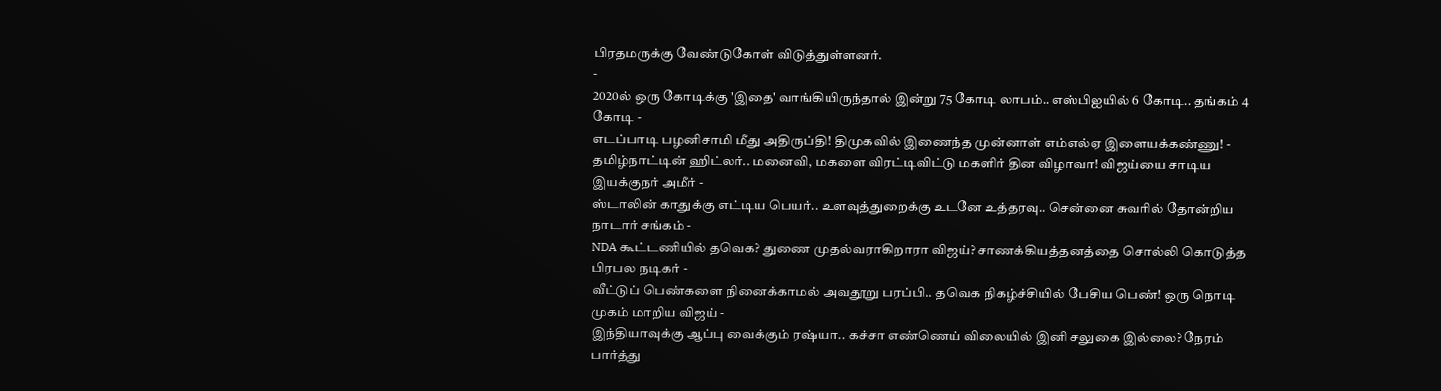பிரதமருக்கு வேண்டுகோள் விடுத்துள்ளனர்.
-
2020ல் ஒரு கோடிக்கு 'இதை' வாங்கியிருந்தால் இன்று 75 கோடி லாபம்.. எஸ்பிஐயில் 6 கோடி.. தங்கம் 4 கோடி -
எடப்பாடி பழனிசாமி மீது அதிருப்தி! திமுகவில் இணைந்த முன்னாள் எம்எல்ஏ இளையக்கண்ணு! -
தமிழ்நாட்டின் ஹிட்லர்.. மனைவி, மகளை விரட்டிவிட்டு மகளிர் தின விழாவா! விஜய்யை சாடிய இயக்குநர் அமீர் -
ஸ்டாலின் காதுக்கு எட்டிய பெயர்.. உளவுத்துறைக்கு உடனே உத்தரவு.. சென்னை சுவரில் தோன்றிய நாடார் சங்கம் -
NDA கூட்டணியில் தவெக? துணை முதல்வராகிறாரா விஜய்? சாணக்கியத்தனத்தை சொல்லி கொடுத்த பிரபல நடிகர் -
வீட்டுப் பெண்களை நினைக்காமல் அவதூறு பரப்பி.. தவெக நிகழ்ச்சியில் பேசிய பெண்! ஒரு நொடி முகம் மாறிய விஜய் -
இந்தியாவுக்கு ஆப்பு வைக்கும் ரஷ்யா.. கச்சா எண்ணெய் விலையில் இனி சலுகை இல்லை? நேரம் பார்த்து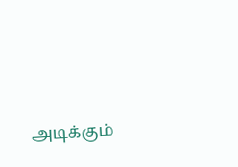அடிக்கும்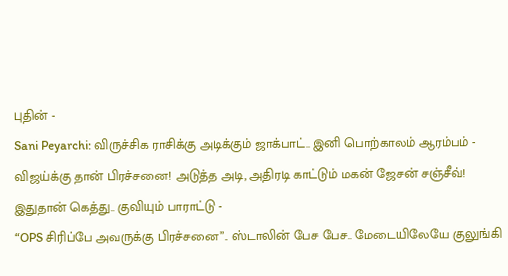புதின் -
Sani Peyarchi: விருச்சிக ராசிக்கு அடிக்கும் ஜாக்பாட்.. இனி பொற்காலம் ஆரம்பம் -
விஜய்க்கு தான் பிரச்சனை! அடுத்த அடி, அதிரடி காட்டும் மகன் ஜேசன் சஞ்சீவ்! இதுதான் கெத்து.. குவியும் பாராட்டு -
“OPS சிரிப்பே அவருக்கு பிரச்சனை”.. ஸ்டாலின் பேச பேச.. மேடையிலேயே குலுங்கி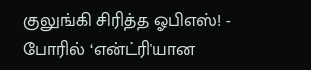குலுங்கி சிரித்த ஓபிஎஸ்! -
போரில் ‘என்ட்ரி'யான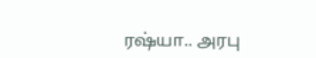ரஷ்யா.. அரபு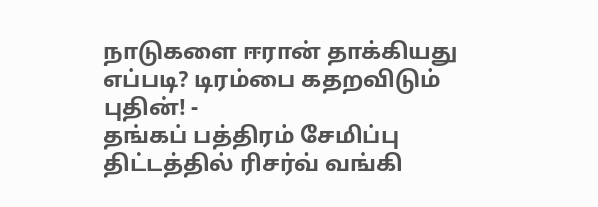நாடுகளை ஈரான் தாக்கியது எப்படி? டிரம்பை கதறவிடும் புதின்! -
தங்கப் பத்திரம் சேமிப்பு திட்டத்தில் ரிசர்வ் வங்கி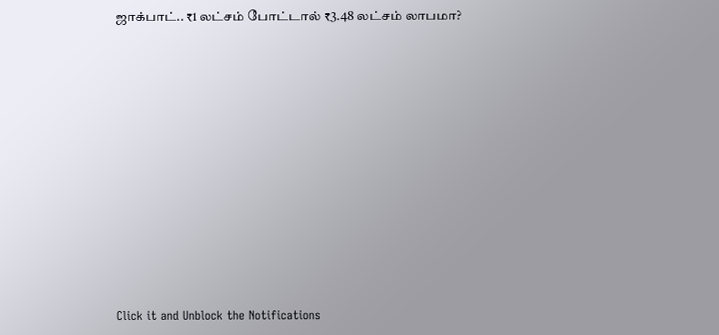ஜாக்பாட்.. ₹1 லட்சம் போட்டால் ₹3.48 லட்சம் லாபமா?












Click it and Unblock the Notifications